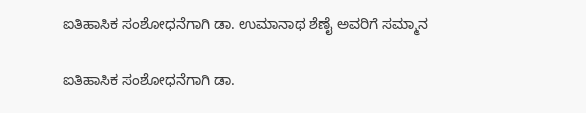ಐತಿಹಾಸಿಕ ಸಂಶೋಧನೆಗಾಗಿ ಡಾ. ಉಮಾನಾಥ ಶೆಣೈ ಅವರಿಗೆ ಸಮ್ಮಾನ

ಐತಿಹಾಸಿಕ ಸಂಶೋಧನೆಗಾಗಿ ಡಾ.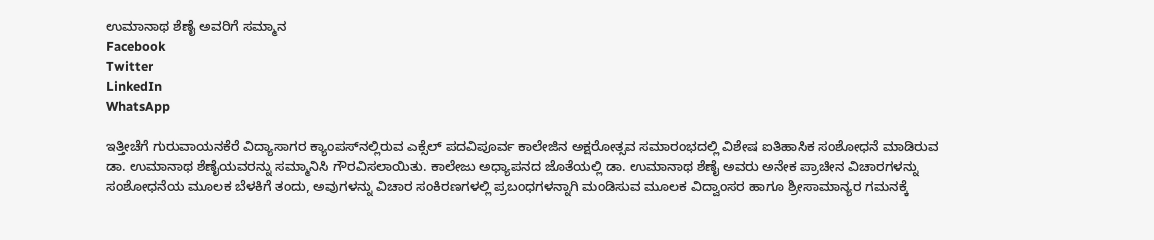ಉಮಾನಾಥ ಶೆಣೈ ಅವರಿಗೆ ಸಮ್ಮಾನ
Facebook
Twitter
LinkedIn
WhatsApp

ಇತ್ತೀಚೆಗೆ ಗುರುವಾಯನಕೆರೆ ವಿದ್ಯಾಸಾಗರ ಕ್ಯಾಂಪಸ್‌ನಲ್ಲಿರುವ ಎಕ್ಸೆಲ್ ಪದವಿಪೂರ್ವ ಕಾಲೇಜಿನ ಅಕ್ಷರೋತ್ಸವ ಸಮಾರಂಭದಲ್ಲಿ ವಿಶೇಷ ಐತಿಹಾಸಿಕ ಸಂಶೋಧನೆ ಮಾಡಿರುವ ಡಾ. ಉಮಾನಾಥ ಶೆಣೈಯವರನ್ನು ಸಮ್ಮಾನಿಸಿ ಗೌರವಿಸಲಾಯಿತು. ಕಾಲೇಜು ಅಧ್ಯಾಪನದ ಜೊತೆಯಲ್ಲಿ ಡಾ. ಉಮಾನಾಥ ಶೆಣೈ ಅವರು ಅನೇಕ ಪ್ರಾಚೀನ ವಿಚಾರಗಳನ್ನು ಸಂಶೋಧನೆಯ ಮೂಲಕ ಬೆಳಕಿಗೆ ತಂದು, ಅವುಗಳನ್ನು ವಿಚಾರ ಸಂಕಿರಣಗಳಲ್ಲಿ ಪ್ರಬಂಧಗಳನ್ನಾಗಿ ಮಂಡಿಸುವ ಮೂಲಕ ವಿದ್ವಾಂಸರ ಹಾಗೂ ಶ್ರೀಸಾಮಾನ್ಯರ ಗಮನಕ್ಕೆ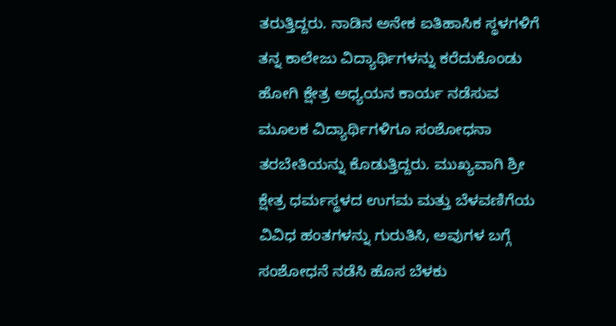ತರುತ್ತಿದ್ದರು. ನಾಡಿನ ಅನೇಕ ಐತಿಹಾಸಿಕ ಸ್ಥಳಗಳಿಗೆ ತನ್ನ ಕಾಲೇಜು ವಿದ್ಯಾರ್ಥಿಗಳನ್ನು ಕರೆದುಕೊಂಡು ಹೋಗಿ ಕ್ಷೇತ್ರ ಅಧ್ಯಯನ ಕಾರ್ಯ ನಡೆಸುವ ಮೂಲಕ ವಿದ್ಯಾರ್ಥಿಗಳಿಗೂ ಸಂಶೋಧನಾ ತರಬೇತಿಯನ್ನು ಕೊಡುತ್ತಿದ್ದರು. ಮುಖ್ಯವಾಗಿ ಶ್ರೀ ಕ್ಷೇತ್ರ ಧರ್ಮಸ್ಥಳದ ಉಗಮ ಮತ್ತು ಬೆಳವಣಿಗೆಯ ವಿವಿಧ ಹಂತಗಳನ್ನು ಗುರುತಿಸಿ, ಅವುಗಳ ಬಗ್ಗೆ ಸಂಶೋಧನೆ ನಡೆಸಿ ಹೊಸ ಬೆಳಕು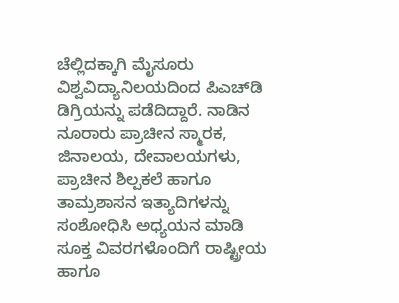ಚೆಲ್ಲಿದಕ್ಕಾಗಿ ಮೈಸೂರು ವಿಶ್ವವಿದ್ಯಾನಿಲಯದಿಂದ ಪಿಎಚ್‌ಡಿ ಡಿಗ್ರಿಯನ್ನು ಪಡೆದಿದ್ದಾರೆ. ನಾಡಿನ ನೂರಾರು ಪ್ರಾಚೀನ ಸ್ಮಾರಕ, ಜಿನಾಲಯ, ದೇವಾಲಯಗಳು, ಪ್ರಾಚೀನ ಶಿಲ್ಪಕಲೆ ಹಾಗೂ ತಾಮ್ರಶಾಸನ ಇತ್ಯಾದಿಗಳನ್ನು ಸಂಶೋಧಿಸಿ ಅಧ್ಯಯನ ಮಾಡಿ ಸೂಕ್ತ ವಿವರಗಳೊಂದಿಗೆ ರಾಷ್ಟ್ರೀಯ ಹಾಗೂ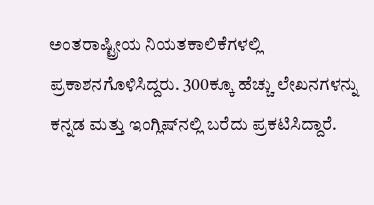ಅಂತರಾಷ್ಟ್ರೀಯ ನಿಯತಕಾಲಿಕೆಗಳಲ್ಲಿ ಪ್ರಕಾಶನಗೊಳಿಸಿದ್ದರು. 300ಕ್ಕೂ ಹೆಚ್ಚು ಲೇಖನಗಳನ್ನು ಕನ್ನಡ ಮತ್ತು ಇಂಗ್ಲಿಷ್‌ನಲ್ಲಿ ಬರೆದು ಪ್ರಕಟಿಸಿದ್ದಾರೆ.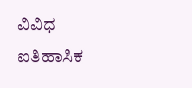ವಿವಿಧ ಐತಿಹಾಸಿಕ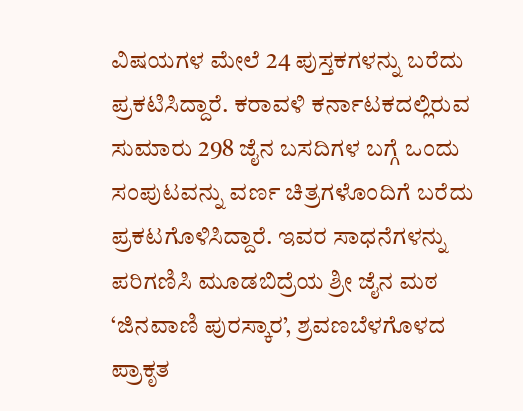ವಿಷಯಗಳ ಮೇಲೆ 24 ಪುಸ್ತಕಗಳನ್ನು ಬರೆದು ಪ್ರಕಟಿಸಿದ್ದಾರೆ. ಕರಾವಳಿ ಕರ್ನಾಟಕದಲ್ಲಿರುವ ಸುಮಾರು 298 ಜೈನ ಬಸದಿಗಳ ಬಗ್ಗೆ ಒಂದು ಸಂಪುಟವನ್ನು ವರ್ಣ ಚಿತ್ರಗಳೊಂದಿಗೆ ಬರೆದು ಪ್ರಕಟಗೊಳಿಸಿದ್ದಾರೆ. ಇವರ ಸಾಧನೆಗಳನ್ನು ಪರಿಗಣಿಸಿ ಮೂಡಬಿದ್ರೆಯ ಶ್ರೀ ಜೈನ ಮಠ ‘ಜಿನವಾಣಿ ಪುರಸ್ಕಾರ’, ಶ್ರವಣಬೆಳಗೊಳದ ಪ್ರಾಕೃತ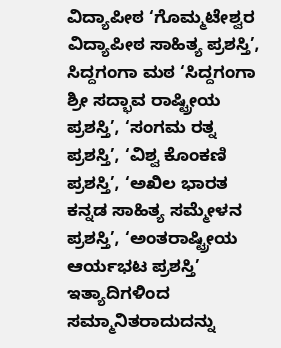ವಿದ್ಯಾಪೀಠ ‘ಗೊಮ್ಮಟೇಶ್ವರ ವಿದ್ಯಾಪೀಠ ಸಾಹಿತ್ಯ ಪ್ರಶಸ್ತಿ’, ಸಿದ್ದಗಂಗಾ ಮಠ ‘ಸಿದ್ದಗಂಗಾ ಶ್ರೀ ಸದ್ಭಾವ ರಾಷ್ಟ್ರೀಯ ಪ್ರಶಸ್ತಿ’, ‘ಸಂಗಮ ರತ್ನ ಪ್ರಶಸ್ತಿ’, ‘ವಿಶ್ವ ಕೊಂಕಣಿ ಪ್ರಶಸ್ತಿ’, ‘ಅಖಿಲ ಭಾರತ ಕನ್ನಡ ಸಾಹಿತ್ಯ ಸಮ್ಮೇಳನ ಪ್ರಶಸ್ತಿ’, ‘ಅಂತರಾಷ್ಟ್ರೀಯ ಆರ್ಯಭಟ ಪ್ರಶಸ್ತಿ’ ಇತ್ಯಾದಿಗಳಿಂದ ಸಮ್ಮಾನಿತರಾದುದನ್ನು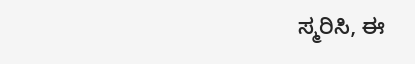ಸ್ಮರಿಸಿ, ಈ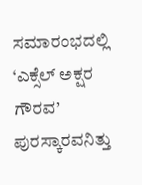ಸಮಾರಂಭದಲ್ಲಿ ‘ಎಕ್ಸೆಲ್ ಅಕ್ಷರ ಗೌರವ’ ಪುರಸ್ಕಾರವನಿತ್ತು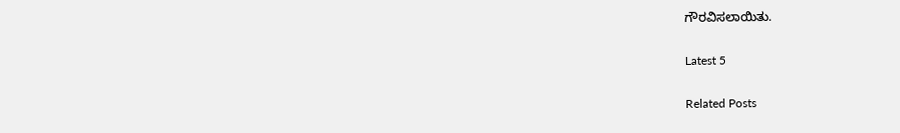ಗೌರವಿಸಲಾಯಿತು.

Latest 5

Related Posts